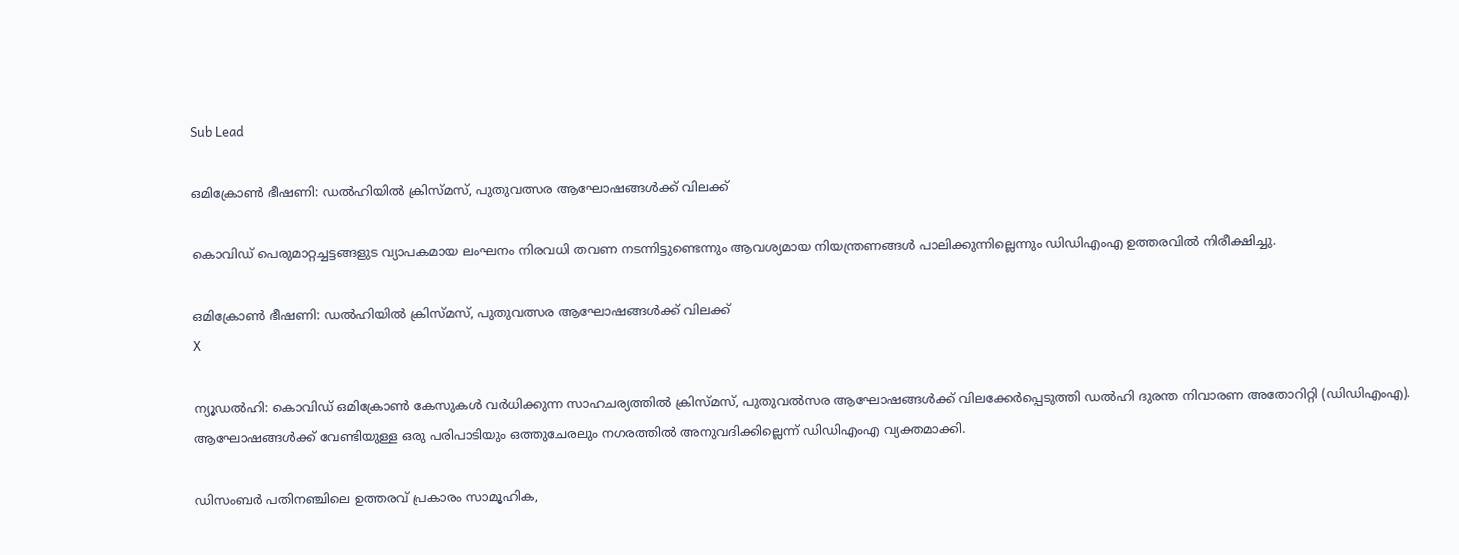Sub Lead

ഒമിക്രോണ്‍ ഭീഷണി: ഡല്‍ഹിയില്‍ ക്രിസ്മസ്, പുതുവത്സര ആഘോഷങ്ങള്‍ക്ക് വിലക്ക്

കൊവിഡ് പെരുമാറ്റച്ചട്ടങ്ങളുട വ്യാപകമായ ലംഘനം നിരവധി തവണ നടന്നിട്ടുണ്ടെന്നും ആവശ്യമായ നിയന്ത്രണങ്ങള്‍ പാലിക്കുന്നില്ലെന്നും ഡിഡിഎംഎ ഉത്തരവില്‍ നിരീക്ഷിച്ചു.

ഒമിക്രോണ്‍ ഭീഷണി: ഡല്‍ഹിയില്‍ ക്രിസ്മസ്, പുതുവത്സര ആഘോഷങ്ങള്‍ക്ക് വിലക്ക്
X

ന്യൂഡല്‍ഹി: കൊവിഡ് ഒമിക്രോണ്‍ കേസുകള്‍ വര്‍ധിക്കുന്ന സാഹചര്യത്തില്‍ ക്രിസ്മസ്, പുതുവൽസര ആഘോഷങ്ങള്‍ക്ക് വിലക്കേര്‍പ്പെടുത്തി ഡല്‍ഹി ദുരന്ത നിവാരണ അതോറിറ്റി (ഡിഡിഎംഎ). ആഘോഷങ്ങള്‍ക്ക് വേണ്ടിയുള്ള ഒരു പരിപാടിയും ഒത്തുചേരലും നഗരത്തില്‍ അനുവദിക്കില്ലെന്ന് ഡിഡിഎംഎ വ്യക്തമാക്കി.

ഡിസംബര്‍ പതിനഞ്ചിലെ ഉത്തരവ് പ്രകാരം സാമൂഹിക,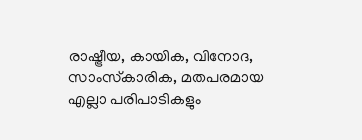രാഷ്ട്രീയ, കായിക, വിനോദ, സാംസ്‌കാരിക, മതപരമായ എല്ലാ പരിപാടികളും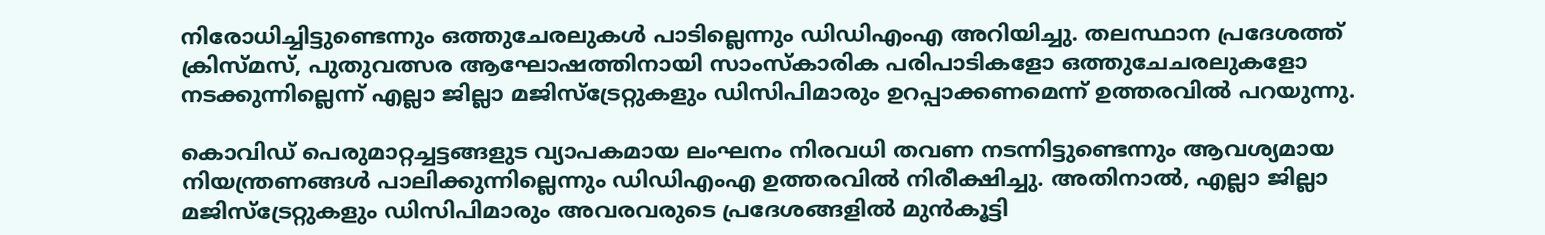നിരോധിച്ചിട്ടുണ്ടെന്നും ഒത്തുചേരലുകള്‍ പാടില്ലെന്നും ഡിഡിഎംഎ അറിയിച്ചു. തലസ്ഥാന പ്രദേശത്ത് ക്രിസ്മസ്, പുതുവത്സര ആഘോഷത്തിനായി സാംസ്‌കാരിക പരിപാടികളോ ഒത്തുചേചരലുകളോ നടക്കുന്നില്ലെന്ന് എല്ലാ ജില്ലാ മജിസ്ട്രേറ്റുകളും ഡിസിപിമാരും ഉറപ്പാക്കണമെന്ന് ഉത്തരവില്‍ പറയുന്നു.

കൊവിഡ് പെരുമാറ്റച്ചട്ടങ്ങളുട വ്യാപകമായ ലംഘനം നിരവധി തവണ നടന്നിട്ടുണ്ടെന്നും ആവശ്യമായ നിയന്ത്രണങ്ങള്‍ പാലിക്കുന്നില്ലെന്നും ഡിഡിഎംഎ ഉത്തരവില്‍ നിരീക്ഷിച്ചു. അതിനാല്‍, എല്ലാ ജില്ലാ മജിസ്ട്രേറ്റുകളും ഡിസിപിമാരും അവരവരുടെ പ്രദേശങ്ങളില്‍ മുന്‍കൂട്ടി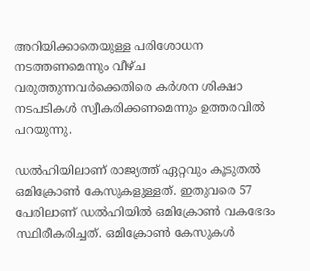അറിയിക്കാതെയുള്ള പരിശോധന നടത്തണമെന്നും വീഴ്ച വരുത്തുന്നവര്‍ക്കെതിരെ കര്‍ശന ശിക്ഷാ നടപടികള്‍ സ്വീകരിക്കണമെന്നും ഉത്തരവില്‍ പറയുന്നു.

ഡല്‍ഹിയിലാണ് രാജ്യത്ത് ഏറ്റവും കൂടുതല്‍ ഒമിക്രോണ്‍ കേസുകളുള്ളത്. ഇതുവരെ 57 പേരിലാണ് ഡല്‍ഹിയില്‍ ഒമിക്രോണ്‍ വകഭേദം സ്ഥിരീകരിച്ചത്. ഒമിക്രോണ്‍ കേസുകള്‍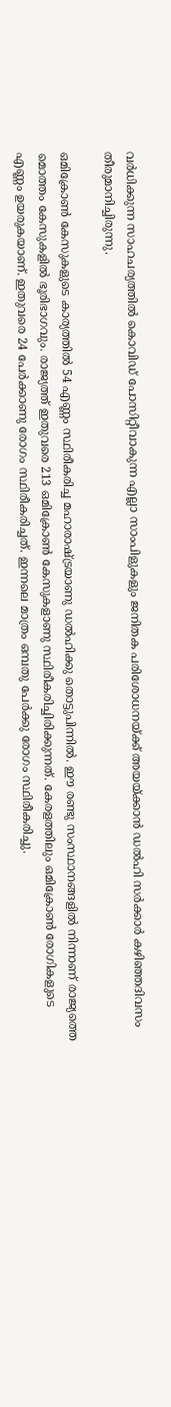വര്‍ധിക്കുന്ന സാഹചര്യത്തില്‍ കൊവിഡ് പോസിറ്റീവാകുന്ന എല്ലാ സാംപിളുകളും ജനിതക പരിശോധനയ്ക്ക് അയയ്ക്കാന്‍ ഡല്‍ഹി സര്‍ക്കാര്‍ കഴിഞ്ഞദിവസം തീരുമാനിച്ചിരുന്നു.

ഒമിക്രോണ്‍ കേസുകളുടെ കാര്യത്തില്‍ 54 എണ്ണം സ്ഥിരീകരിച്ച മഹാരാഷ്ട്രയാണു ഡല്‍ഹിക്കു തൊട്ടുപിന്നില്‍. ഈ രണ്ടു സംസ്ഥാനങ്ങളില്‍ നിന്നാണ് രാജ്യത്തെ മൊത്തം കേസുകളില്‍ ഭൂരിഭാഗവും. രാജ്യത്ത് ഇതുവരെ 213 ഒമിക്രോണ്‍ കേസുകളാണു സ്ഥിരീകരിച്ചിരിക്കുന്നത്. കേരളത്തിലും ഒമിക്രോണ്‍ രോഗികളുടെ എണ്ണം ഉയരുകയാണ്. ഇതുവരെ 24 പേര്‍ക്കാണു രോഗം സ്ഥിരീകരിച്ചത്. ഇന്നലെ മാത്രം ഒമ്പതു പേര്‍ക്കു രോഗം സ്ഥിരീകരിച്ചു.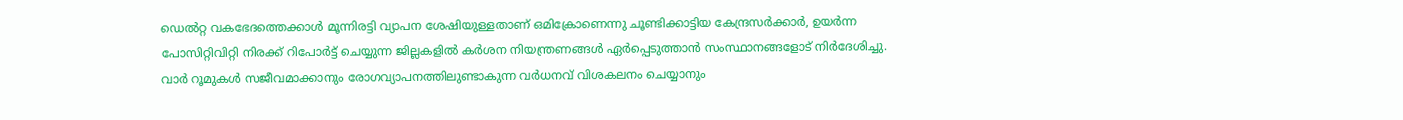ഡെല്‍റ്റ വകഭേദത്തെക്കാള്‍ മൂന്നിരട്ടി വ്യാപന ശേഷിയുള്ളതാണ് ഒമിക്രോണെന്നു ചൂണ്ടിക്കാട്ടിയ കേന്ദ്രസര്‍ക്കാര്‍, ഉയര്‍ന്ന പോസിറ്റിവിറ്റി നിരക്ക് റിപോര്‍ട്ട് ചെയ്യുന്ന ജില്ലകളില്‍ കര്‍ശന നിയന്ത്രണങ്ങള്‍ ഏര്‍പ്പെടുത്താന്‍ സംസ്ഥാനങ്ങളോട് നിര്‍ദേശിച്ചു. വാര്‍ റൂമുകള്‍ സജീവമാക്കാനും രോഗവ്യാപനത്തിലുണ്ടാകുന്ന വര്‍ധനവ് വിശകലനം ചെയ്യാനും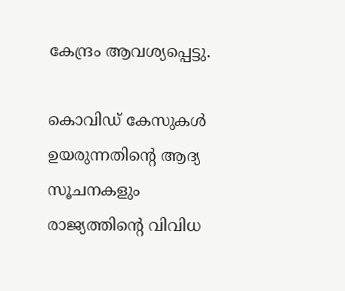കേന്ദ്രം ആവശ്യപ്പെട്ടു.

കൊവിഡ് കേസുകള്‍ ഉയരുന്നതിന്റെ ആദ്യ സൂചനകളും രാജ്യത്തിന്റെ വിവിധ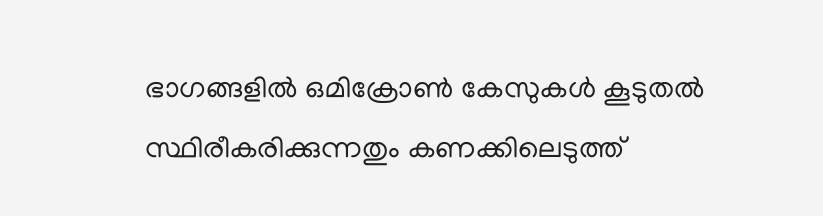ഭാഗങ്ങളില്‍ ഒമിക്രോണ്‍ കേസുകള്‍ കൂടുതല്‍ സ്ഥിരീകരിക്കുന്നതും കണക്കിലെടുത്ത്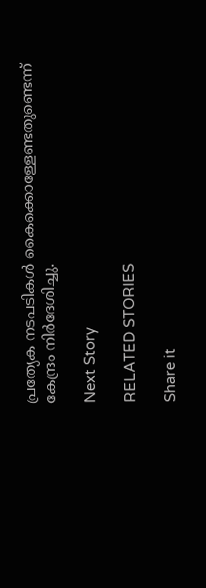പ്രത്യേക നടപടികള്‍ കൈക്കൊള്ളേണ്ടതുണ്ടെന്ന് കേന്ദ്രം നിര്‍ദേശിച്ചു.

Next Story

RELATED STORIES

Share it